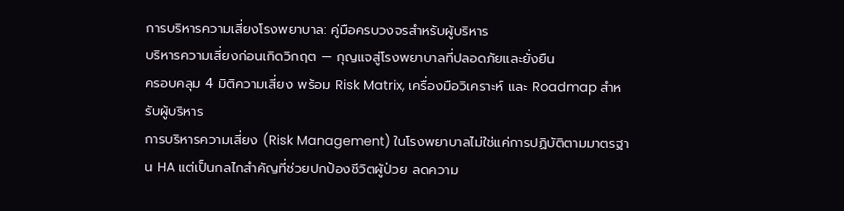การบริหารความเสี่ยงโรงพยาบาล: คู่มือครบวงจรสำหรับผู้บริหาร
บริหารความเสี่ยงก่อนเกิดวิกฤต — กุญแจสู่โรงพยาบาลที่ปลอดภัยและยั่งยืน
ครอบคลุม 4 มิติความเสี่ยง พร้อม Risk Matrix, เครื่องมือวิเคราะห์ และ Roadmap สำหรับผู้บริหาร
การบริหารความเสี่ยง (Risk Management) ในโรงพยาบาลไม่ใช่แค่การปฏิบัติตามมาตรฐาน HA แต่เป็นกลไกสำคัญที่ช่วยปกป้องชีวิตผู้ป่วย ลดความ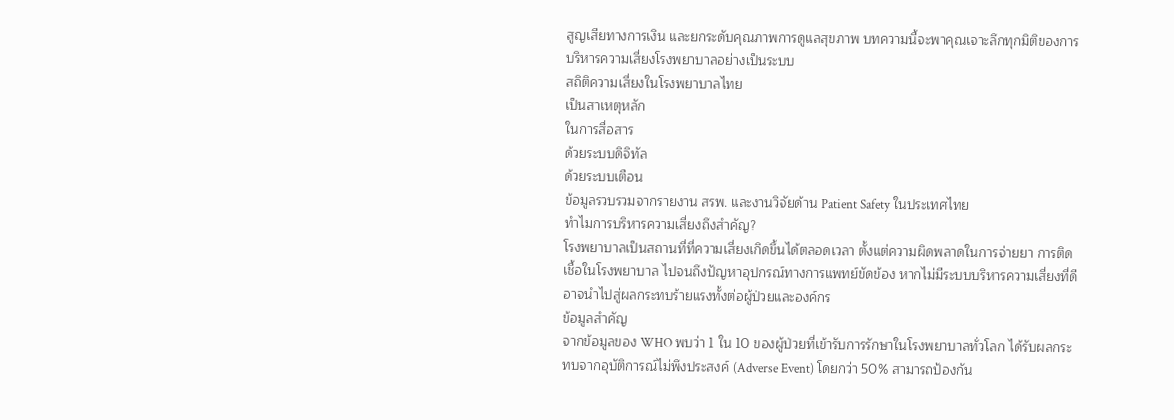สูญเสียทางการเงิน และยกระดับคุณภาพการดูแลสุขภาพ บทความนี้จะพาคุณเจาะลึกทุกมิติของการบริหารความเสี่ยงโรงพยาบาลอย่างเป็นระบบ
สถิติความเสี่ยงในโรงพยาบาลไทย
เป็นสาเหตุหลัก
ในการสื่อสาร
ด้วยระบบดิจิทัล
ด้วยระบบเตือน
ข้อมูลรวบรวมจากรายงาน สรพ. และงานวิจัยด้าน Patient Safety ในประเทศไทย
ทำไมการบริหารความเสี่ยงถึงสำคัญ?
โรงพยาบาลเป็นสถานที่ที่ความเสี่ยงเกิดขึ้นได้ตลอดเวลา ตั้งแต่ความผิดพลาดในการจ่ายยา การติดเชื้อในโรงพยาบาล ไปจนถึงปัญหาอุปกรณ์ทางการแพทย์ขัดข้อง หากไม่มีระบบบริหารความเสี่ยงที่ดี อาจนำไปสู่ผลกระทบร้ายแรงทั้งต่อผู้ป่วยและองค์กร
ข้อมูลสำคัญ
จากข้อมูลของ WHO พบว่า 1 ใน 10 ของผู้ป่วยที่เข้ารับการรักษาในโรงพยาบาลทั่วโลก ได้รับผลกระทบจากอุบัติการณ์ไม่พึงประสงค์ (Adverse Event) โดยกว่า 50% สามารถป้องกัน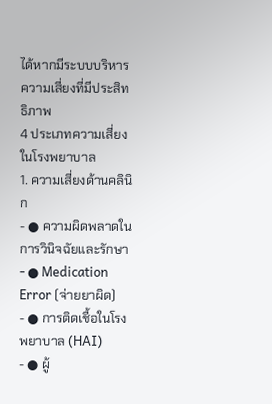ได้หากมีระบบบริหารความเสี่ยงที่มีประสิทธิภาพ
4 ประเภทความเสี่ยงในโรงพยาบาล
1. ความเสี่ยงด้านคลินิก
- ● ความผิดพลาดในการวินิจฉัยและรักษา
- ● Medication Error (จ่ายยาผิด)
- ● การติดเชื้อในโรงพยาบาล (HAI)
- ● ผู้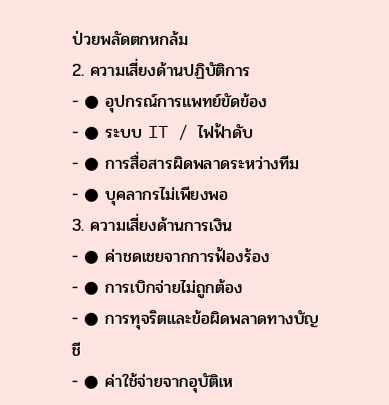ป่วยพลัดตกหกล้ม
2. ความเสี่ยงด้านปฏิบัติการ
- ● อุปกรณ์การแพทย์ขัดข้อง
- ● ระบบ IT / ไฟฟ้าดับ
- ● การสื่อสารผิดพลาดระหว่างทีม
- ● บุคลากรไม่เพียงพอ
3. ความเสี่ยงด้านการเงิน
- ● ค่าชดเชยจากการฟ้องร้อง
- ● การเบิกจ่ายไม่ถูกต้อง
- ● การทุจริตและข้อผิดพลาดทางบัญชี
- ● ค่าใช้จ่ายจากอุบัติเห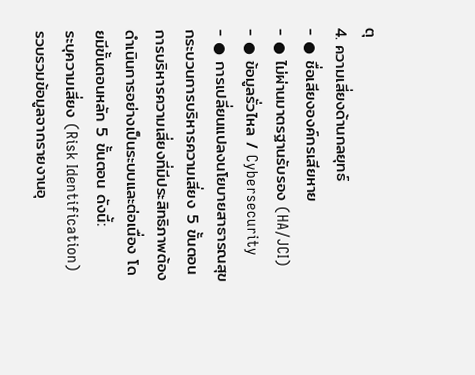ตุ
4. ความเสี่ยงด้านกลยุทธ์
- ● ชื่อเสียงองค์กรเสียหาย
- ● ไม่ผ่านมาตรฐานรับรอง (HA/JCI)
- ● ข้อมูลรั่วไหล / Cybersecurity
- ● การเปลี่ยนแปลงนโยบายสาธารณสุข
กระบวนการบริหารความเสี่ยง 5 ขั้นตอน
การบริหารความเสี่ยงที่มีประสิทธิภาพต้องดำเนินการอย่างเป็นระบบและต่อเนื่อง โดยมีขั้นตอนหลัก 5 ขั้นตอน ดังนี้:
ระบุความเสี่ยง (Risk Identification)
รวบรวมข้อมูลจากรายงานอุ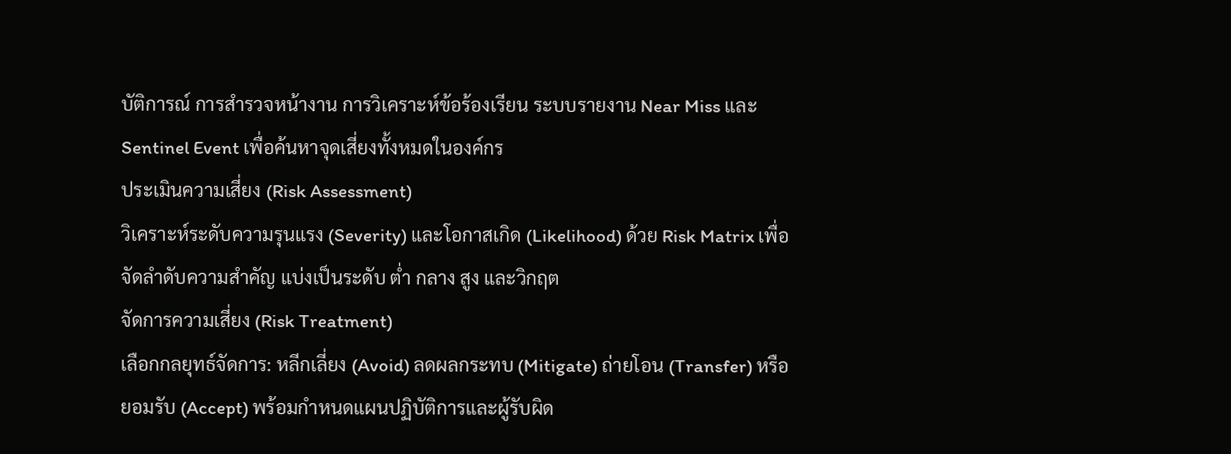บัติการณ์ การสำรวจหน้างาน การวิเคราะห์ข้อร้องเรียน ระบบรายงาน Near Miss และ Sentinel Event เพื่อค้นหาจุดเสี่ยงทั้งหมดในองค์กร
ประเมินความเสี่ยง (Risk Assessment)
วิเคราะห์ระดับความรุนแรง (Severity) และโอกาสเกิด (Likelihood) ด้วย Risk Matrix เพื่อจัดลำดับความสำคัญ แบ่งเป็นระดับ ต่ำ กลาง สูง และวิกฤต
จัดการความเสี่ยง (Risk Treatment)
เลือกกลยุทธ์จัดการ: หลีกเลี่ยง (Avoid) ลดผลกระทบ (Mitigate) ถ่ายโอน (Transfer) หรือยอมรับ (Accept) พร้อมกำหนดแผนปฏิบัติการและผู้รับผิด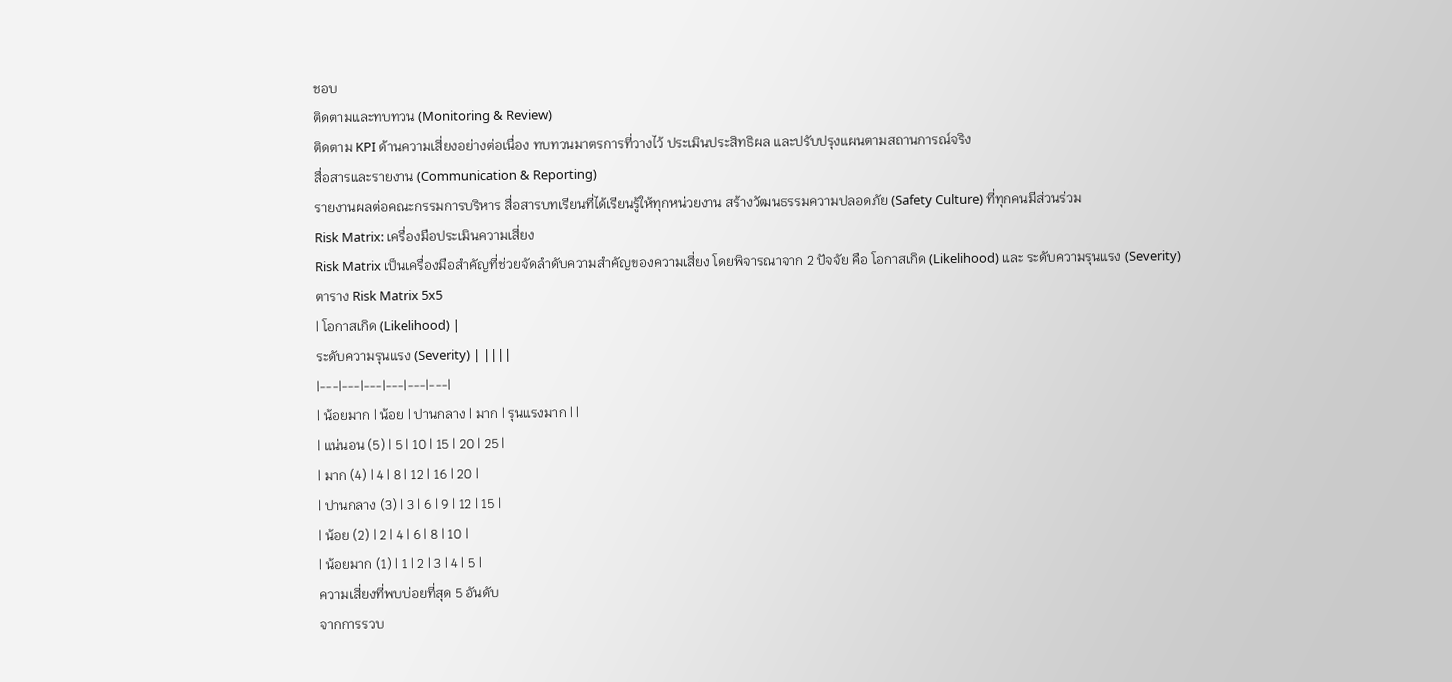ชอบ
ติดตามและทบทวน (Monitoring & Review)
ติดตาม KPI ด้านความเสี่ยงอย่างต่อเนื่อง ทบทวนมาตรการที่วางไว้ ประเมินประสิทธิผล และปรับปรุงแผนตามสถานการณ์จริง
สื่อสารและรายงาน (Communication & Reporting)
รายงานผลต่อคณะกรรมการบริหาร สื่อสารบทเรียนที่ได้เรียนรู้ให้ทุกหน่วยงาน สร้างวัฒนธรรมความปลอดภัย (Safety Culture) ที่ทุกคนมีส่วนร่วม
Risk Matrix: เครื่องมือประเมินความเสี่ยง
Risk Matrix เป็นเครื่องมือสำคัญที่ช่วยจัดลำดับความสำคัญของความเสี่ยง โดยพิจารณาจาก 2 ปัจจัย คือ โอกาสเกิด (Likelihood) และ ระดับความรุนแรง (Severity)
ตาราง Risk Matrix 5x5
| โอกาสเกิด (Likelihood) |
ระดับความรุนแรง (Severity) | ||||
|---|---|---|---|---|---|
| น้อยมาก | น้อย | ปานกลาง | มาก | รุนแรงมาก | |
| แน่นอน (5) | 5 | 10 | 15 | 20 | 25 |
| มาก (4) | 4 | 8 | 12 | 16 | 20 |
| ปานกลาง (3) | 3 | 6 | 9 | 12 | 15 |
| น้อย (2) | 2 | 4 | 6 | 8 | 10 |
| น้อยมาก (1) | 1 | 2 | 3 | 4 | 5 |
ความเสี่ยงที่พบบ่อยที่สุด 5 อันดับ
จากการรวบ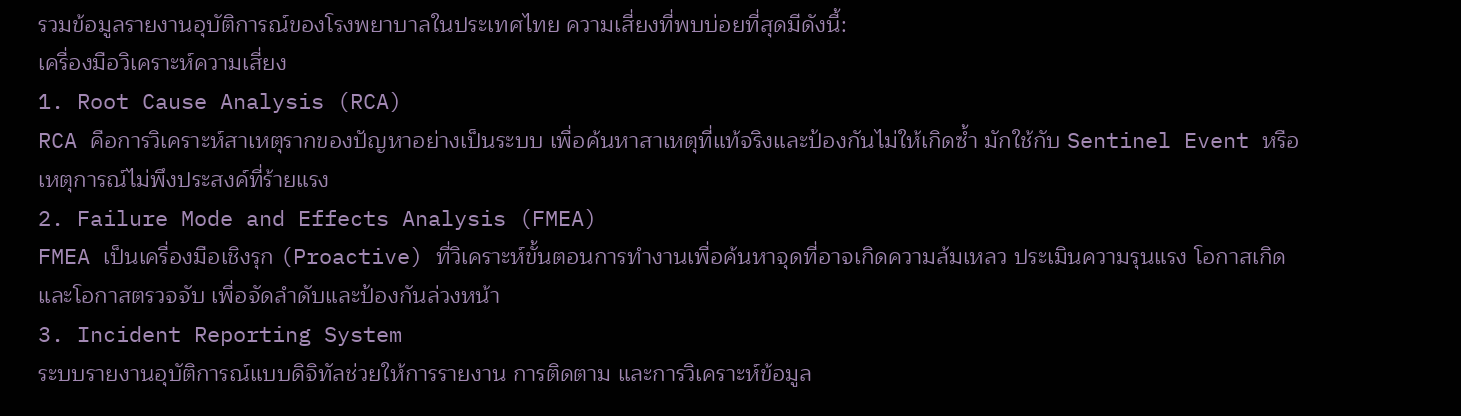รวมข้อมูลรายงานอุบัติการณ์ของโรงพยาบาลในประเทศไทย ความเสี่ยงที่พบบ่อยที่สุดมีดังนี้:
เครื่องมือวิเคราะห์ความเสี่ยง
1. Root Cause Analysis (RCA)
RCA คือการวิเคราะห์สาเหตุรากของปัญหาอย่างเป็นระบบ เพื่อค้นหาสาเหตุที่แท้จริงและป้องกันไม่ให้เกิดซ้ำ มักใช้กับ Sentinel Event หรือเหตุการณ์ไม่พึงประสงค์ที่ร้ายแรง
2. Failure Mode and Effects Analysis (FMEA)
FMEA เป็นเครื่องมือเชิงรุก (Proactive) ที่วิเคราะห์ขั้นตอนการทำงานเพื่อค้นหาจุดที่อาจเกิดความล้มเหลว ประเมินความรุนแรง โอกาสเกิด และโอกาสตรวจจับ เพื่อจัดลำดับและป้องกันล่วงหน้า
3. Incident Reporting System
ระบบรายงานอุบัติการณ์แบบดิจิทัลช่วยให้การรายงาน การติดตาม และการวิเคราะห์ข้อมูล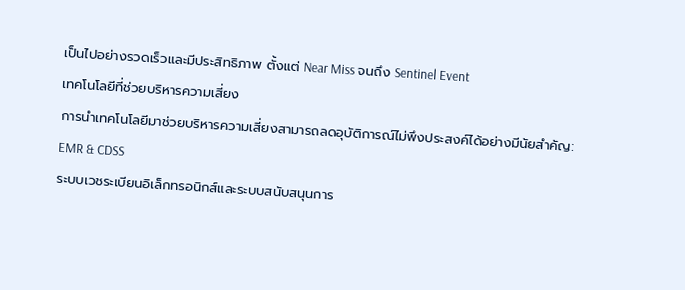เป็นไปอย่างรวดเร็วและมีประสิทธิภาพ ตั้งแต่ Near Miss จนถึง Sentinel Event
เทคโนโลยีที่ช่วยบริหารความเสี่ยง
การนำเทคโนโลยีมาช่วยบริหารความเสี่ยงสามารถลดอุบัติการณ์ไม่พึงประสงค์ได้อย่างมีนัยสำคัญ:
EMR & CDSS
ระบบเวชระเบียนอิเล็กทรอนิกส์และระบบสนับสนุนการ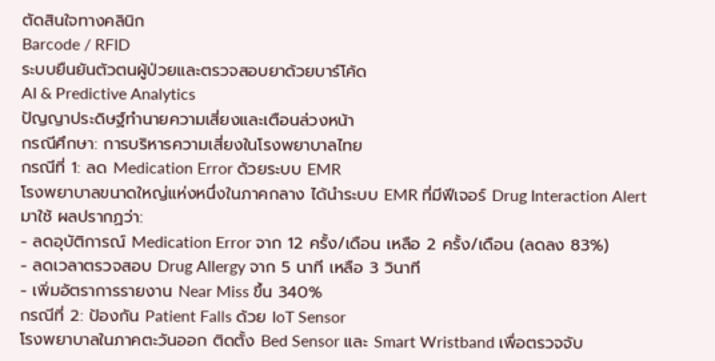ตัดสินใจทางคลินิก
Barcode / RFID
ระบบยืนยันตัวตนผู้ป่วยและตรวจสอบยาด้วยบาร์โค้ด
AI & Predictive Analytics
ปัญญาประดิษฐ์ทำนายความเสี่ยงและเตือนล่วงหน้า
กรณีศึกษา: การบริหารความเสี่ยงในโรงพยาบาลไทย
กรณีที่ 1: ลด Medication Error ด้วยระบบ EMR
โรงพยาบาลขนาดใหญ่แห่งหนึ่งในภาคกลาง ได้นำระบบ EMR ที่มีฟีเจอร์ Drug Interaction Alert มาใช้ ผลปรากฏว่า:
- ลดอุบัติการณ์ Medication Error จาก 12 ครั้ง/เดือน เหลือ 2 ครั้ง/เดือน (ลดลง 83%)
- ลดเวลาตรวจสอบ Drug Allergy จาก 5 นาที เหลือ 3 วินาที
- เพิ่มอัตราการรายงาน Near Miss ขึ้น 340%
กรณีที่ 2: ป้องกัน Patient Falls ด้วย IoT Sensor
โรงพยาบาลในภาคตะวันออก ติดตั้ง Bed Sensor และ Smart Wristband เพื่อตรวจจับ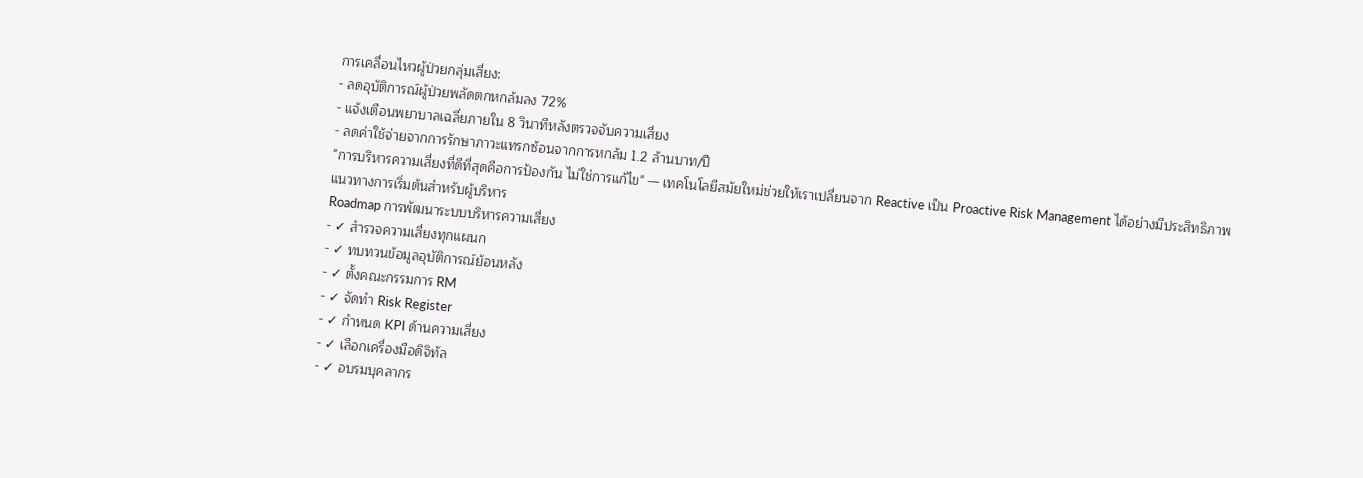การเคลื่อนไหวผู้ป่วยกลุ่มเสี่ยง:
- ลดอุบัติการณ์ผู้ป่วยพลัดตกหกล้มลง 72%
- แจ้งเตือนพยาบาลเฉลี่ยภายใน 8 วินาทีหลังตรวจจับความเสี่ยง
- ลดค่าใช้จ่ายจากการรักษาภาวะแทรกซ้อนจากการหกล้ม 1.2 ล้านบาท/ปี
"การบริหารความเสี่ยงที่ดีที่สุดคือการป้องกัน ไม่ใช่การแก้ไข" — เทคโนโลยีสมัยใหม่ช่วยให้เราเปลี่ยนจาก Reactive เป็น Proactive Risk Management ได้อย่างมีประสิทธิภาพ
แนวทางการเริ่มต้นสำหรับผู้บริหาร
Roadmap การพัฒนาระบบบริหารความเสี่ยง
- ✓ สำรวจความเสี่ยงทุกแผนก
- ✓ ทบทวนข้อมูลอุบัติการณ์ย้อนหลัง
- ✓ ตั้งคณะกรรมการ RM
- ✓ จัดทำ Risk Register
- ✓ กำหนด KPI ด้านความเสี่ยง
- ✓ เลือกเครื่องมือดิจิทัล
- ✓ อบรมบุคลากร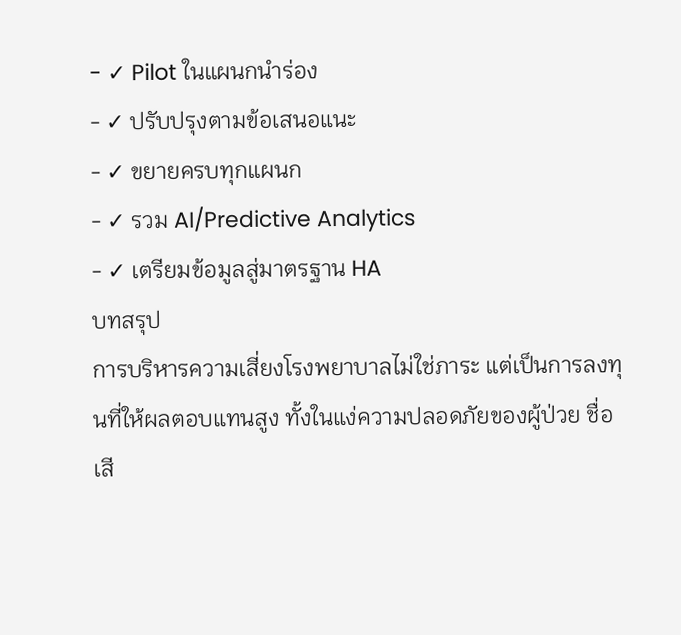- ✓ Pilot ในแผนกนำร่อง
- ✓ ปรับปรุงตามข้อเสนอแนะ
- ✓ ขยายครบทุกแผนก
- ✓ รวม AI/Predictive Analytics
- ✓ เตรียมข้อมูลสู่มาตรฐาน HA
บทสรุป
การบริหารความเสี่ยงโรงพยาบาลไม่ใช่ภาระ แต่เป็นการลงทุนที่ให้ผลตอบแทนสูง ทั้งในแง่ความปลอดภัยของผู้ป่วย ชื่อเสี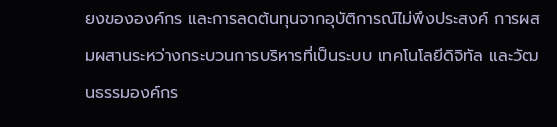ยงขององค์กร และการลดต้นทุนจากอุบัติการณ์ไม่พึงประสงค์ การผสมผสานระหว่างกระบวนการบริหารที่เป็นระบบ เทคโนโลยีดิจิทัล และวัฒนธรรมองค์กร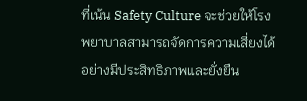ที่เน้น Safety Culture จะช่วยให้โรงพยาบาลสามารถจัดการความเสี่ยงได้อย่างมีประสิทธิภาพและยั่งยืน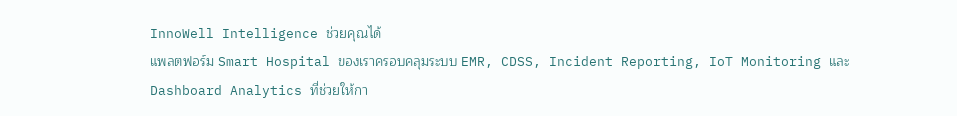InnoWell Intelligence ช่วยคุณได้
แพลตฟอร์ม Smart Hospital ของเราครอบคลุมระบบ EMR, CDSS, Incident Reporting, IoT Monitoring และ Dashboard Analytics ที่ช่วยให้กา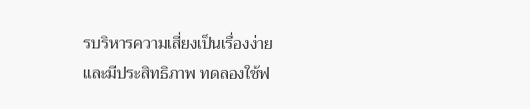รบริหารความเสี่ยงเป็นเรื่องง่ายและมีประสิทธิภาพ ทดลองใช้ฟ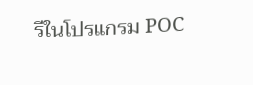รีในโปรแกรม POC